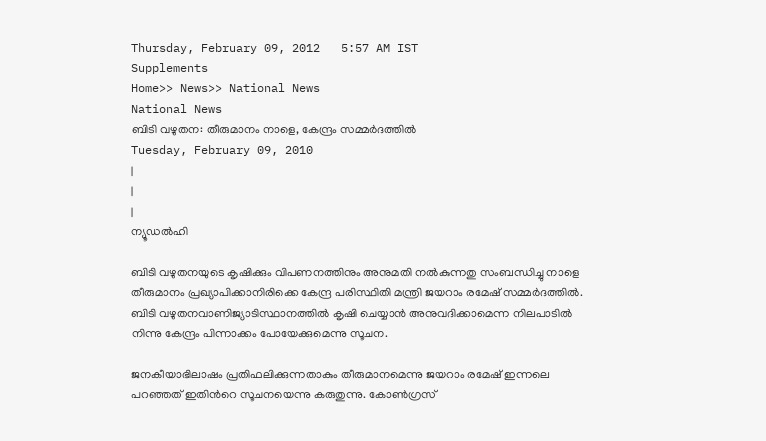Thursday, February 09, 2012   5:57 AM IST
Supplements
Home>> News>> National News
National News
ബിടി വഴുതന: തീരുമാനം നാളെ, കേന്ദ്രം സമ്മര്‍ദത്തില്‍
Tuesday, February 09, 2010
|
|
|
ന്യൂഡല്‍ഹി

ബിടി വഴുതനയുടെ കൃഷിക്കും വിപണനത്തിനും അനുമതി നല്‍കുന്നതു സംബന്ധിച്ചു നാളെ തീരുമാനം പ്രഖ്യാപിക്കാനിരിക്കെ കേന്ദ്ര പരിസ്ഥിതി മന്ത്രി ജയറാം രമേഷ് സമ്മര്‍ദത്തില്‍. ബിടി വഴുതനവാണിജ്യാടിസ്ഥാനത്തില്‍ കൃഷി ചെയ്യാന്‍ അനുവദിക്കാമെന്ന നിലപാടില്‍ നിന്നു കേന്ദ്രം പിന്നാക്കം പോയേക്കുമെന്നു സൂചന.

ജനകീയാഭിലാഷം പ്രതിഫലിക്കുന്നതാകും തീരുമാനമെന്നു ജയറാം രമേഷ് ഇന്നലെ പറഞ്ഞത് ഇതിന്‍റെ സൂചനയെന്നു കരുതുന്നു. കോണ്‍ഗ്രസ്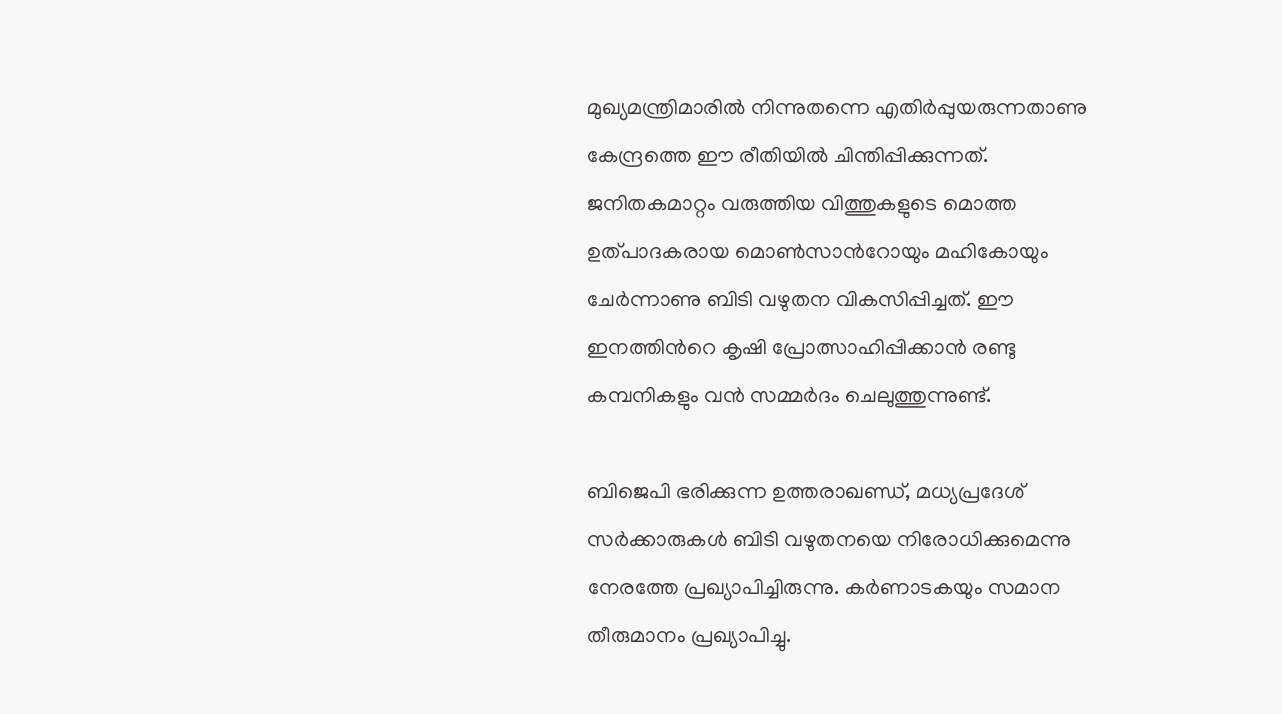മുഖ്യമന്ത്രിമാരില്‍ നിന്നുതന്നെ എതിര്‍പ്പുയരുന്നതാണു കേന്ദ്രത്തെ ഈ രീതിയില്‍ ചിന്തിപ്പിക്കുന്നത്. ജനിതകമാറ്റം വരുത്തിയ വിത്തുകളുടെ മൊത്ത ഉത്പാദകരായ മൊണ്‍സാന്‍റോയും മഹികോയും ചേര്‍ന്നാണു ബിടി വഴുതന വികസിപ്പിച്ചത്. ഈ ഇനത്തിന്‍റെ കൃഷി പ്രോത്സാഹിപ്പിക്കാന്‍ രണ്ടു കമ്പനികളും വന്‍ സമ്മര്‍ദം ചെലുത്തുന്നുണ്ട്.

ബിജെപി ഭരിക്കുന്ന ഉത്തരാഖണ്ഡ്, മധ്യപ്രദേശ് സര്‍ക്കാരുകള്‍ ബിടി വഴുതനയെ നിരോധിക്കുമെന്നു നേരത്തേ പ്രഖ്യാപിച്ചിരുന്നു. കര്‍ണാടകയും സമാന തീരുമാനം പ്രഖ്യാപിച്ചു.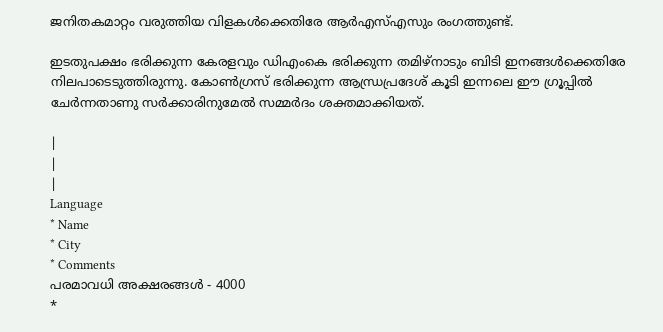ജനിതകമാറ്റം വരുത്തിയ വിളകള്‍ക്കെതിരേ ആര്‍എസ്എസും രംഗത്തുണ്ട്.

ഇടതുപക്ഷം ഭരിക്കുന്ന കേരളവും ഡിഎംകെ ഭരിക്കുന്ന തമിഴ്നാടും ബിടി ഇനങ്ങള്‍ക്കെതിരേ നിലപാടെടുത്തിരുന്നു. കോണ്‍ഗ്രസ് ഭരിക്കുന്ന ആന്ധ്രപ്രദേശ് കൂടി ഇന്നലെ ഈ ഗ്രൂപ്പില്‍ ചേര്‍ന്നതാണു സര്‍ക്കാരിനുമേല്‍ സമ്മര്‍ദം ശക്തമാക്കിയത്.

|
|
|
Language
* Name
* City
* Comments
പരമാവധി അക്ഷരങ്ങള്‍ - 4000
*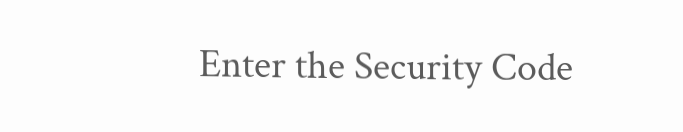Enter the Security Code